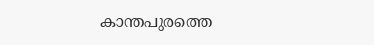കാന്തപുരത്തെ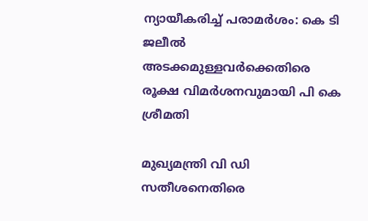ന്യായീകരിച്ച് പരാമര്‍ശം: കെ ടി ജലീല്‍ അടക്കമുള്ളവര്‍ക്കെതിരെ രൂക്ഷ വിമര്‍ശനവുമായി പി കെ ശ്രീമതി

മുഖ്യമന്ത്രി വി ഡി സതീശനെതിരെ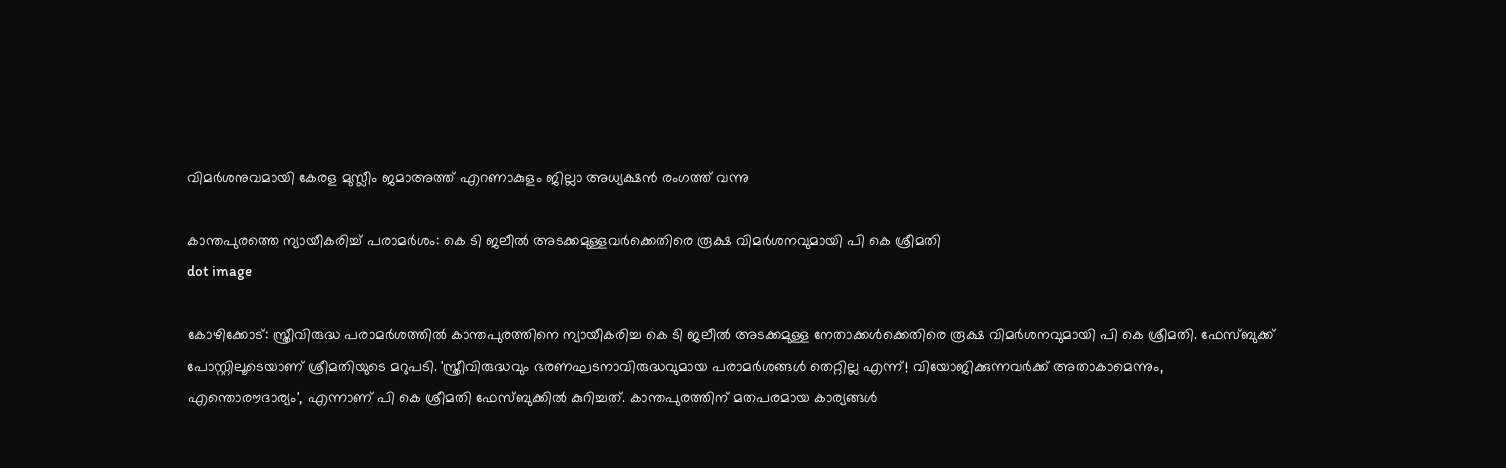വിമര്‍ശനുവമായി കേരള മുസ്ലീം ജമാഅത്ത് എറണാകുളം ജില്ലാ അധ്യക്ഷന്‍ രംഗത്ത് വന്നു

കാന്തപുരത്തെ ന്യായീകരിച്ച് പരാമര്‍ശം: കെ ടി ജലീല്‍ അടക്കമുള്ളവര്‍ക്കെതിരെ രൂക്ഷ വിമര്‍ശനവുമായി പി കെ ശ്രീമതി
dot image

കോഴിക്കോട്: സ്ത്രീവിരുദ്ധ പരാമര്‍ശത്തില്‍ കാന്തപുരത്തിനെ ന്യായീകരിച്ച കെ ടി ജലീല്‍ അടക്കമുള്ള നേതാക്കള്‍ക്കെതിരെ രൂക്ഷ വിമര്‍ശനവുമായി പി കെ ശ്രീമതി. ഫേസ്ബുക്ക് പോസ്റ്റിലൂടെയാണ് ശ്രീമതിയുടെ മറുപടി. 'സ്ത്രീവിരുദ്ധവും ഭരണഘടനാവിരുദ്ധവുമായ പരാമര്‍ശങ്ങള്‍ തെറ്റില്ല എന്ന്! വിയോജിക്കുന്നവര്‍ക്ക് അതാകാമെന്നും, എന്തൊരൗദാര്യം', എന്നാണ് പി കെ ശ്രീമതി ഫേസ്ബുക്കില്‍ കുറിച്ചത്. കാന്തപുരത്തിന് മതപരമായ കാര്യങ്ങള്‍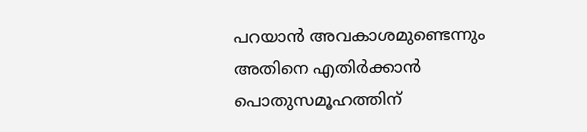പറയാന്‍ അവകാശമുണ്ടെന്നും അതിനെ എതിര്‍ക്കാന്‍ പൊതുസമൂഹത്തിന്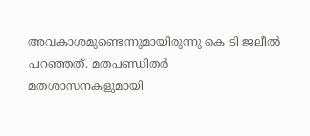അവകാശമുണ്ടെന്നുമായിരുന്നു കെ ടി ജലീല്‍ പറഞ്ഞത്. മതപണ്ഡിതര്‍ മതശാസനകളുമായി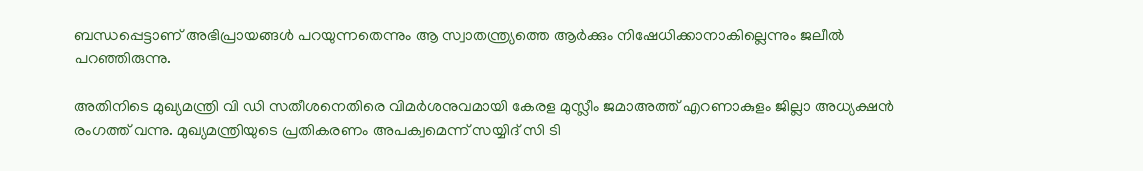ബന്ധപ്പെട്ടാണ് അഭിപ്രായങ്ങള്‍ പറയുന്നതെന്നും ആ സ്വാതന്ത്ര്യത്തെ ആര്‍ക്കും നിഷേധിക്കാനാകില്ലെന്നും ജലീല്‍ പറഞ്ഞിരുന്നു.

അതിനിടെ മുഖ്യമന്ത്രി വി ഡി സതീശനെതിരെ വിമര്‍ശനുവമായി കേരള മുസ്ലീം ജമാഅത്ത് എറണാകുളം ജില്ലാ അധ്യക്ഷന്‍ രംഗത്ത് വന്നു. മുഖ്യമന്ത്രിയുടെ പ്രതികരണം അപക്വമെന്ന് സയ്യിദ് സി ടി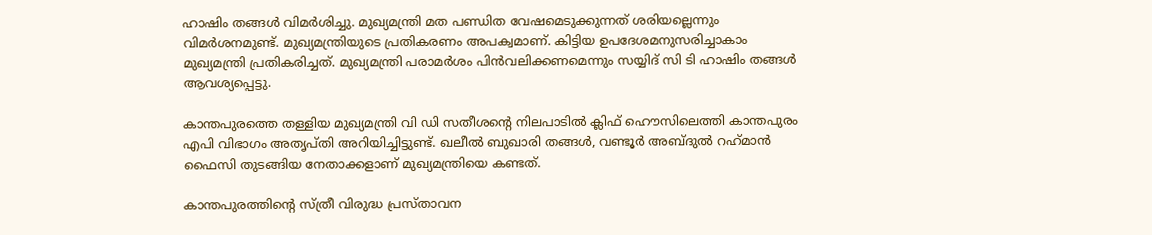ഹാഷിം തങ്ങള്‍ വിമര്‍ശിച്ചു. മുഖ്യമന്ത്രി മത പണ്ഡിത വേഷമെടുക്കുന്നത് ശരിയല്ലെന്നും വിമര്‍ശനമുണ്ട്. മുഖ്യമന്ത്രിയുടെ പ്രതികരണം അപക്വമാണ്. കിട്ടിയ ഉപദേശമനുസരിച്ചാകാം മുഖ്യമന്ത്രി പ്രതികരിച്ചത്. മുഖ്യമന്ത്രി പരാമര്‍ശം പിന്‍വലിക്കണമെന്നും സയ്യിദ് സി ടി ഹാഷിം തങ്ങള്‍ ആവശ്യപ്പെട്ടു.

കാന്തപുരത്തെ തള്ളിയ മുഖ്യമന്ത്രി വി ഡി സതീശന്റെ നിലപാടില്‍ ക്ലിഫ് ഹൌസിലെത്തി കാന്തപുരം എപി വിഭാഗം അതൃപ്തി അറിയിച്ചിട്ടുണ്ട്. ഖലീല്‍ ബുഖാരി തങ്ങള്‍, വണ്ടൂര്‍ അബ്ദുല്‍ റഹ്‌മാന്‍ ഫൈസി തുടങ്ങിയ നേതാക്കളാണ് മുഖ്യമന്ത്രിയെ കണ്ടത്.

കാന്തപുരത്തിന്റെ സ്ത്രീ വിരുദ്ധ പ്രസ്താവന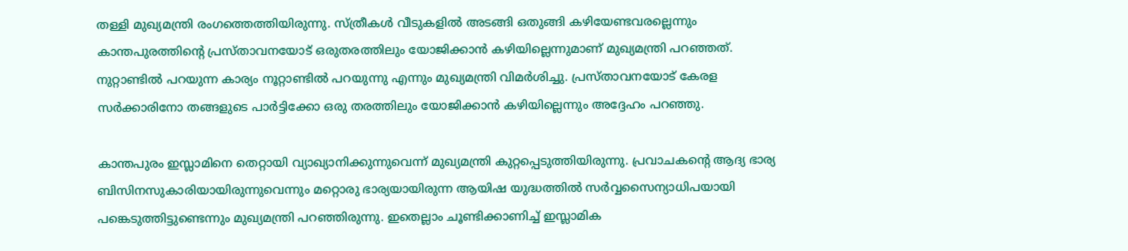തള്ളി മുഖ്യമന്ത്രി രംഗത്തെത്തിയിരുന്നു. സ്ത്രീകള്‍ വീടുകളില്‍ അടങ്ങി ഒതുങ്ങി കഴിയേണ്ടവരല്ലെന്നും കാന്തപുരത്തിന്റെ പ്രസ്താവനയോട് ഒരുതരത്തിലും യോജിക്കാന്‍ കഴിയില്ലെന്നുമാണ് മുഖ്യമന്ത്രി പറഞ്ഞത്. നുറ്റാണ്ടില്‍ പറയുന്ന കാര്യം നൂറ്റാണ്ടില്‍ പറയുന്നു എന്നും മുഖ്യമന്ത്രി വിമര്‍ശിച്ചു. പ്രസ്താവനയോട് കേരള സര്‍ക്കാരിനോ തങ്ങളുടെ പാര്‍ട്ടിക്കോ ഒരു തരത്തിലും യോജിക്കാന്‍ കഴിയില്ലെന്നും അദ്ദേഹം പറഞ്ഞു.

കാന്തപുരം ഇസ്ലാമിനെ തെറ്റായി വ്യാഖ്യാനിക്കുന്നുവെന്ന് മുഖ്യമന്ത്രി കുറ്റപ്പെടുത്തിയിരുന്നു. പ്രവാചകന്റെ ആദ്യ ഭാര്യ ബിസിനസുകാരിയായിരുന്നുവെന്നും മറ്റൊരു ഭാര്യയായിരുന്ന ആയിഷ യുദ്ധത്തില്‍ സര്‍വ്വസൈന്യാധിപയായി പങ്കെടുത്തിട്ടുണ്ടെന്നും മുഖ്യമന്ത്രി പറഞ്ഞിരുന്നു. ഇതെല്ലാം ചൂണ്ടിക്കാണിച്ച് ഇസ്ലാമിക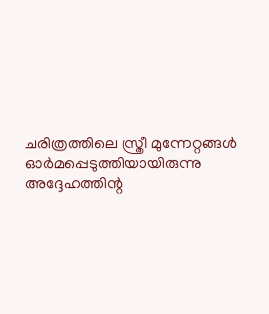ചരിത്രത്തിലെ സ്ത്രീ മുന്നേറ്റങ്ങള്‍ ഓര്‍മപ്പെടുത്തിയായിരുന്നു അദ്ദേഹത്തിന്റ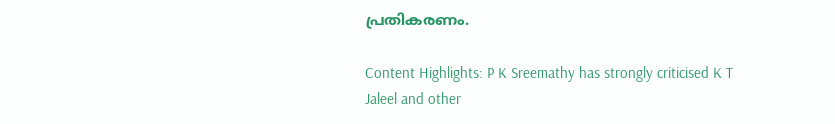പ്രതികരണം.

Content Highlights: P K Sreemathy has strongly criticised K T Jaleel and other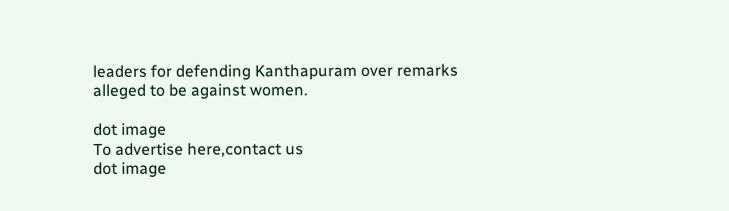leaders for defending Kanthapuram over remarks alleged to be against women.

dot image
To advertise here,contact us
dot image